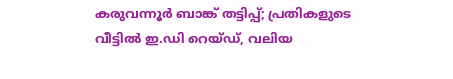കരുവന്നൂര്‍ ബാങ്ക് തട്ടിപ്പ്; പ്രതികളുടെ വീട്ടില്‍ ഇ.ഡി റെയ്‌ഡ്‌, വലിയ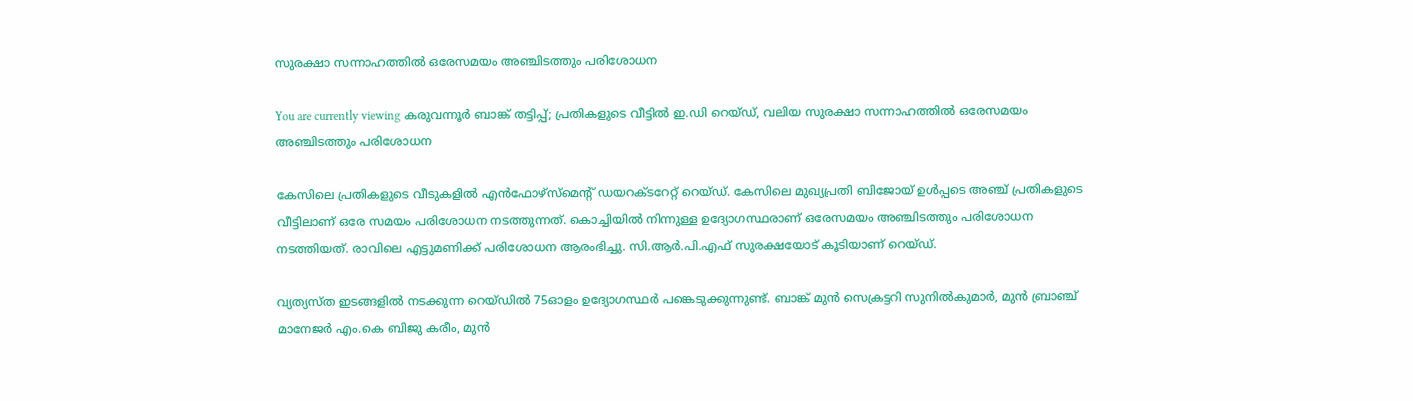സുരക്ഷാ സന്നാഹത്തിൽ ഒരേസമയം അഞ്ചിടത്തും പരിശോധന

You are currently viewing കരുവന്നൂര്‍ ബാങ്ക് തട്ടിപ്പ്; പ്രതികളുടെ വീട്ടില്‍ ഇ.ഡി റെയ്‌ഡ്‌, വലിയ സുരക്ഷാ സന്നാഹത്തിൽ ഒരേസമയം അഞ്ചിടത്തും പരിശോധന

കേസിലെ പ്രതികളുടെ വീടുകളിൽ എന്‍ഫോഴ്‌സ്‌മെന്റ് ഡയറക്ടറേറ്റ് റെയ്‌ഡ്‌. കേസിലെ മുഖ്യപ്രതി ബിജോയ് ഉള്‍പ്പടെ അഞ്ച് പ്രതികളുടെ വീട്ടിലാണ് ഒരേ സമയം പരിശോധന നടത്തുന്നത്. കൊച്ചിയില്‍ നിന്നുള്ള ഉദ്യോഗസ്ഥരാണ് ഒരേസമയം അഞ്ചിടത്തും പരിശോധന നടത്തിയത്. രാവിലെ എട്ടുമണിക്ക് പരിശോധന ആരംഭിച്ചു. സി.ആര്‍.പി.എഫ് സുരക്ഷയോട് കൂടിയാണ് റെയ്‌ഡ്‌.

വ്യത്യസ്ത ഇടങ്ങളില്‍ നടക്കുന്ന റെയ്‌ഡിൽ 75ഓളം ഉദ്യോഗസ്ഥര്‍ പങ്കെടുക്കുന്നുണ്ട്. ബാങ്ക് മുന്‍ സെക്രട്ടറി സുനില്‍കുമാര്‍, മുന്‍ ബ്രാഞ്ച് മാനേജര്‍ എം.കെ ബിജു കരീം, മുന്‍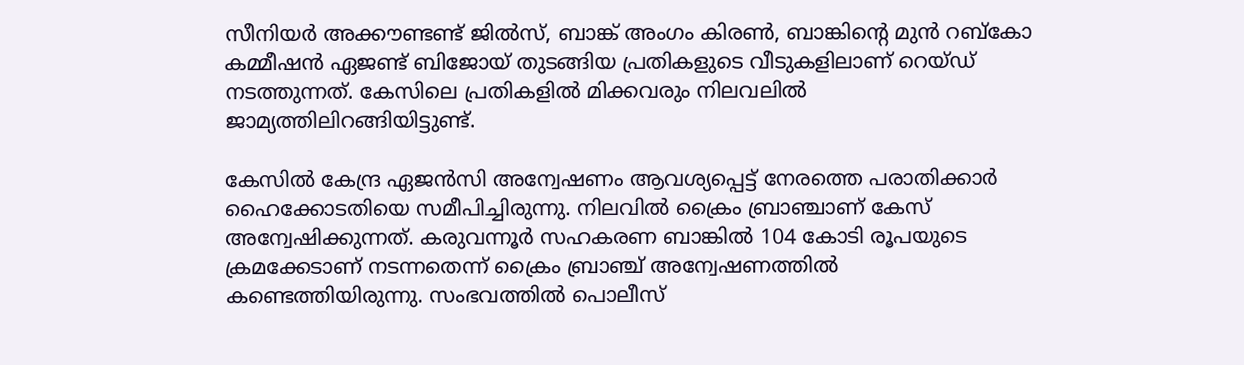സീനിയര്‍ അക്കൗണ്ടണ്ട് ജില്‍സ്, ബാങ്ക് അംഗം കിരണ്‍, ബാങ്കിൻ്റെ മുന്‍ റബ്‌കോ കമ്മീഷന്‍ ഏജണ്ട് ബിജോയ് തുടങ്ങിയ പ്രതികളുടെ വീടുകളിലാണ് റെയ്‌ഡ്‌ നടത്തുന്നത്. കേസിലെ പ്രതികളില്‍ മിക്കവരും നിലവലില്‍ ജാമ്യത്തിലിറങ്ങിയിട്ടുണ്ട്.

കേസില്‍ കേന്ദ്ര ഏജന്‍സി അന്വേഷണം ആവശ്യപ്പെട്ട് നേരത്തെ പരാതിക്കാര്‍ ഹൈക്കോടതിയെ സമീപിച്ചിരുന്നു. നിലവില്‍ ക്രൈം ബ്രാഞ്ചാണ് കേസ് അന്വേഷിക്കുന്നത്. കരുവന്നൂര്‍ സഹകരണ ബാങ്കില്‍ 104 കോടി രൂപയുടെ ക്രമക്കേടാണ് നടന്നതെന്ന് ക്രൈം ബ്രാഞ്ച് അന്വേഷണത്തില്‍ കണ്ടെത്തിയിരുന്നു. സംഭവത്തില്‍ പൊലീസ്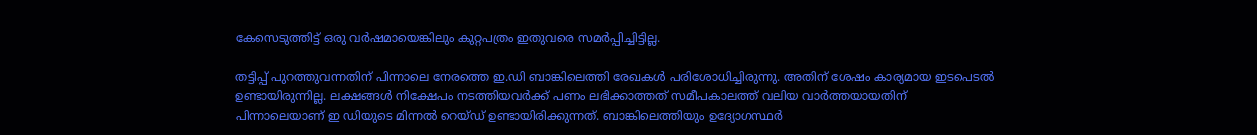കേസെടുത്തിട്ട് ഒരു വര്‍ഷമായെങ്കിലും കുറ്റപത്രം ഇതുവരെ സമര്‍പ്പിച്ചിട്ടില്ല.

തട്ടിപ്പ് പുറത്തുവന്നതിന് പിന്നാലെ നേരത്തെ ഇ.ഡി ബാങ്കിലെത്തി രേഖകള്‍ പരിശോധിച്ചിരുന്നു. അതിന് ശേഷം കാര്യമായ ഇടപെടല്‍ ഉണ്ടായിരുന്നില്ല. ലക്ഷങ്ങള്‍ നിക്ഷേപം നടത്തിയവര്‍ക്ക് പണം ലഭിക്കാത്തത് സമീപകാലത്ത് വലിയ വാര്‍ത്തയായതിന് പിന്നാലെയാണ് ഇ ഡിയുടെ മിന്നല്‍ റെയ്‌ഡ്‌ ഉണ്ടായിരിക്കുന്നത്. ബാങ്കിലെത്തിയും ഉദ്യോഗസ്ഥര്‍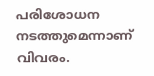പരിശോധന നടത്തുമെന്നാണ് വിവരം.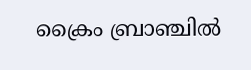ക്രൈം ബ്രാഞ്ചില്‍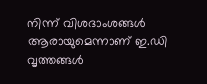നിന്ന് വിശദാംശങ്ങള്‍ ആരായുമെന്നാണ് ഇ.ഡി വൃത്തങ്ങള്‍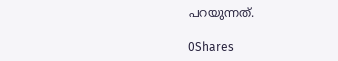പറയുന്നത്.

0Shares